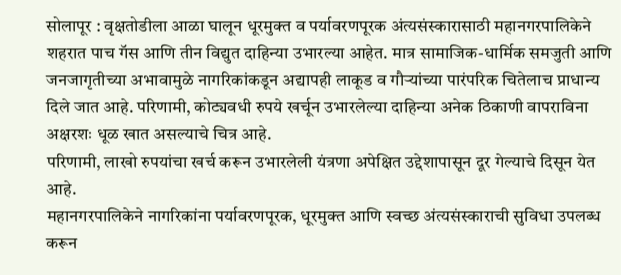सोलापूर : वृक्षतोडीला आळा घालून धूरमुक्त व पर्यावरणपूरक अंत्यसंस्कारासाठी महानगरपालिकेने शहरात पाच गॅस आणि तीन विद्युत दाहिन्या उभारल्या आहेत. मात्र सामाजिक-धार्मिक समजुती आणि जनजागृतीच्या अभावामुळे नागरिकांकडून अद्यापही लाकूड व गौऱ्यांच्या पारंपरिक चितेलाच प्राधान्य दिले जात आहे. परिणामी, कोट्यवधी रुपये खर्चून उभारलेल्या दाहिन्या अनेक ठिकाणी वापराविना अक्षरशः धूळ खात असल्याचे चित्र आहे.
परिणामी, लाखो रुपयांचा खर्च करून उभारलेली यंत्रणा अपेक्षित उद्देशापासून दूर गेल्याचे दिसून येत आहे.
महानगरपालिकेने नागरिकांना पर्यावरणपूरक, धूरमुक्त आणि स्वच्छ अंत्यसंस्काराची सुविधा उपलब्ध करून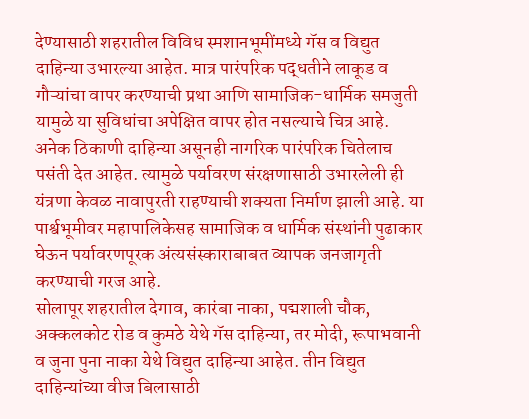देण्यासाठी शहरातील विविध स्मशानभूमींमध्ये गॅस व विद्युत दाहिन्या उभारल्या आहेत. मात्र पारंपरिक पद्धतीने लाकूड व गौऱ्यांचा वापर करण्याची प्रथा आणि सामाजिक-धार्मिक समजुती यामुळे या सुविधांचा अपेक्षित वापर होत नसल्याचे चित्र आहे. अनेक ठिकाणी दाहिन्या असूनही नागरिक पारंपरिक चितेलाच पसंती देत आहेत. त्यामुळे पर्यावरण संरक्षणासाठी उभारलेली ही यंत्रणा केवळ नावापुरती राहण्याची शक्यता निर्माण झाली आहे. या पार्श्वभूमीवर महापालिकेसह सामाजिक व धार्मिक संस्थांनी पुढाकार घेऊन पर्यावरणपूरक अंत्यसंस्काराबाबत व्यापक जनजागृती करण्याची गरज आहे.
सोलापूर शहरातील देगाव, कारंबा नाका, पद्मशाली चौक, अक्कलकोट रोड व कुमठे येथे गॅस दाहिन्या, तर मोदी, रूपाभवानी व जुना पुना नाका येथे विद्युत दाहिन्या आहेत. तीन विद्युत दाहिन्यांच्या वीज बिलासाठी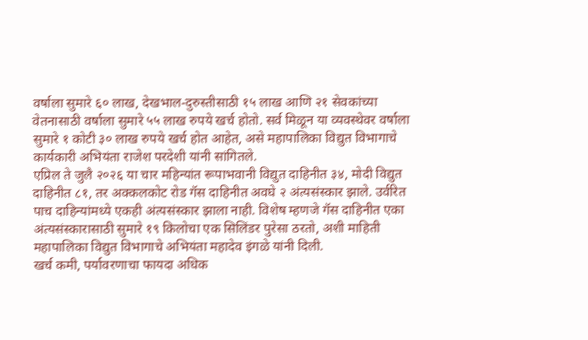वर्षाला सुमारे ६० लाख, देखभाल-दुरुस्तीसाठी १५ लाख आणि २१ सेवकांच्या वेतनासाठी वर्षाला सुमारे ५५ लाख रुपये खर्च होतो. सर्व मिळून या व्यवस्थेवर वर्षाला सुमारे १ कोटी ३० लाख रुपये खर्च होत आहेत, असे महापालिका विद्युत विभागाचे कार्यकारी अभियंता राजेश परदेशी यांनी सांगितले.
एप्रिल ते जुलै २०२६ या चार महिन्यांत रूपाभवानी विद्युत दाहिनीत ३४, मोदी विद्युत दाहिनीत ८१, तर अक्कलकोट रोड गॅस दाहिनीत अवघे २ अंत्यसंस्कार झाले. उर्वरित पाच दाहिन्यांमध्ये एकही अंत्यसंस्कार झाला नाही. विशेष म्हणजे गॅस दाहिनीत एका अंत्यसंस्कारासाठी सुमारे १९ किलोचा एक सिलिंडर पुरेसा ठरतो, अशी माहिती महापालिका विद्युत विभागाचे अभियंता महादेव इंगळे यांनी दिली.
खर्च कमी, पर्यावरणाचा फायदा अधिक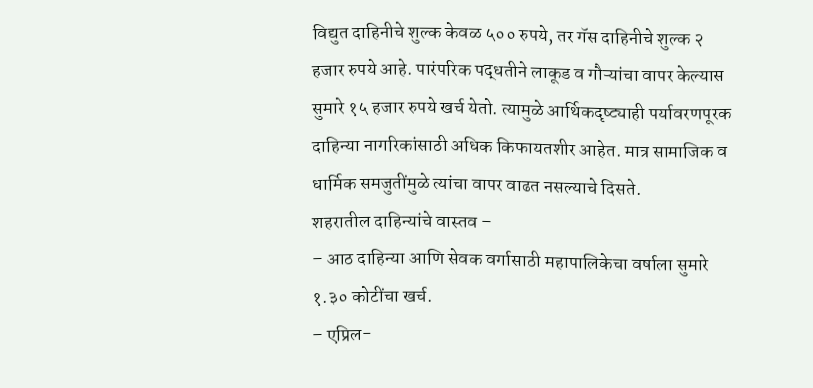विद्युत दाहिनीचे शुल्क केवळ ५०० रुपये, तर गॅस दाहिनीचे शुल्क २ हजार रुपये आहे. पारंपरिक पद्धतीने लाकूड व गौऱ्यांचा वापर केल्यास सुमारे १५ हजार रुपये खर्च येतो. त्यामुळे आर्थिकदृष्ट्याही पर्यावरणपूरक दाहिन्या नागरिकांसाठी अधिक किफायतशीर आहेत. मात्र सामाजिक व धार्मिक समजुतींमुळे त्यांचा वापर वाढत नसल्याचे दिसते.
शहरातील दाहिन्यांचे वास्तव –
– आठ दाहिन्या आणि सेवक वर्गासाठी महापालिकेचा वर्षाला सुमारे १.३० कोटींचा खर्च.
– एप्रिल-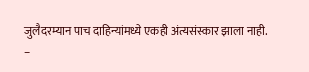जुलैदरम्यान पाच दाहिन्यांमध्ये एकही अंत्यसंस्कार झाला नाही.
–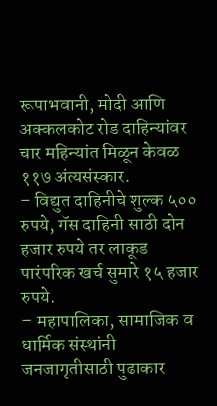रूपाभवानी, मोदी आणि अक्कलकोट रोड दाहिन्यांवर चार महिन्यांत मिळून केवळ ११७ अंत्यसंस्कार.
– विद्युत दाहिनीचे शुल्क ५०० रुपये, गॅस दाहिनी साठी दोन हजार रुपये तर लाकूड पारंपरिक खर्च सुमारे १५ हजार रुपये.
– महापालिका, सामाजिक व धार्मिक संस्थांनी जनजागृतीसाठी पुढाकार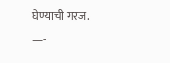घेण्याची गरज.
—-